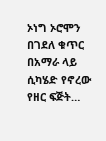ኦነግ ኦሮሞን በገደለ ቁጥር በአማራ ላይ ሲካሄድ የኖረው የዘር ፍጅት…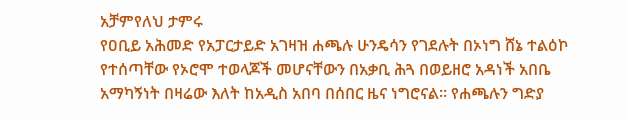አቻምየለህ ታምሩ
የዐቢይ አሕመድ የአፓርታይድ አገዛዝ ሐጫሉ ሁንዴሳን የገደሉት በኦነግ ሸኔ ተልዕኮ የተሰጣቸው የኦሮሞ ተወላጆች መሆናቸውን በአቃቢ ሕጓ በወይዘሮ አዳነች አበቤ አማካኝነት በዛሬው እለት ከአዲስ አበባ በሰበር ዜና ነግሮናል። የሐጫሉን ግድያ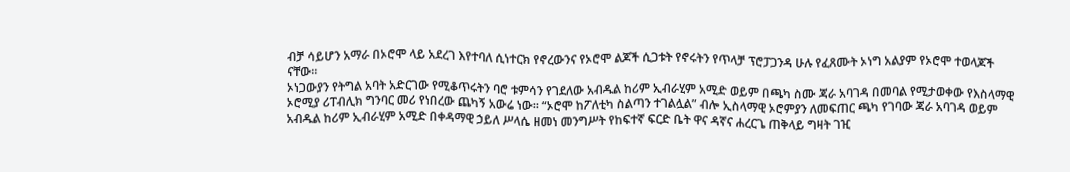ብቻ ሳይሆን አማራ በኦሮሞ ላይ አደረገ እየተባለ ሲነተርክ የኖረውንና የኦሮሞ ልጆች ሲጋቱት የኖሩትን የጥላቻ ፕሮፓጋንዳ ሁሉ የፈጸሙት ኦነግ አልያም የኦሮሞ ተወላጆች ናቸው።
ኦነጋውያን የትግል አባት አድርገው የሚቆጥሩትን ባሮ ቱምሳን የገደለው አብዱል ከሪም ኢብራሂም አሚድ ወይም በጫካ ስሙ ጃራ አባገዳ በመባል የሚታወቀው የእስላማዊ ኦሮሚያ ሪፐብሊክ ግንባር መሪ የነበረው ጨካኝ አውሬ ነው። “ኦሮሞ ከፖለቲካ ስልጣን ተገልሏል” ብሎ ኢስላማዊ ኦሮምያን ለመፍጠር ጫካ የገባው ጃራ አባገዳ ወይም አብዱል ከሪም ኢብራሂም አሚድ በቀዳማዊ ኃይለ ሥላሴ ዘመነ መንግሥት የከፍተኛ ፍርድ ቤት ዋና ዳኛና ሐረርጌ ጠቅላይ ግዛት ገዢ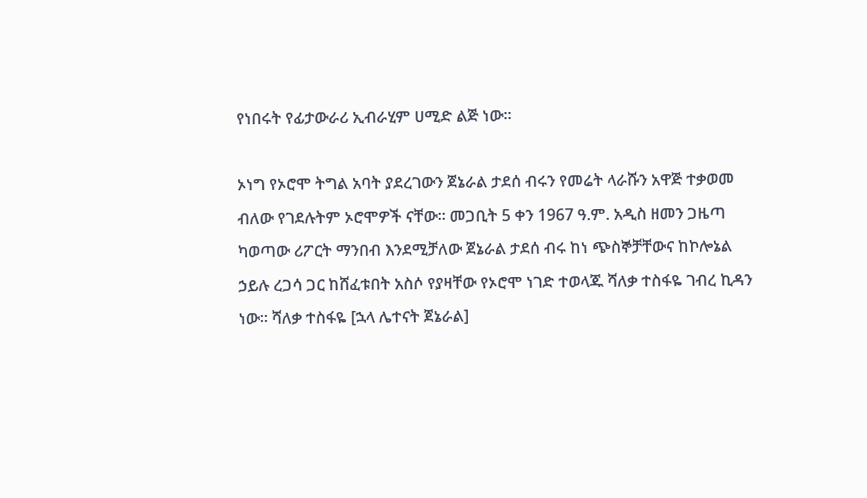የነበሩት የፊታውራሪ ኢብራሂም ሀሚድ ልጅ ነው።

ኦነግ የኦሮሞ ትግል አባት ያደረገውን ጀኔራል ታደሰ ብሩን የመሬት ላራሹን አዋጅ ተቃወመ ብለው የገደሉትም ኦሮሞዎች ናቸው። መጋቢት 5 ቀን 1967 ዓ.ም. አዲስ ዘመን ጋዜጣ ካወጣው ሪፖርት ማንበብ እንደሚቻለው ጀኔራል ታደሰ ብሩ ከነ ጭስኞቻቸውና ከኮሎኔል ኃይሉ ረጋሳ ጋር ከሸፈቱበት አስሶ የያዛቸው የኦሮሞ ነገድ ተወላጁ ሻለቃ ተስፋዬ ገብረ ኪዳን ነው። ሻለቃ ተስፋዬ [ኋላ ሌተናት ጀኔራል]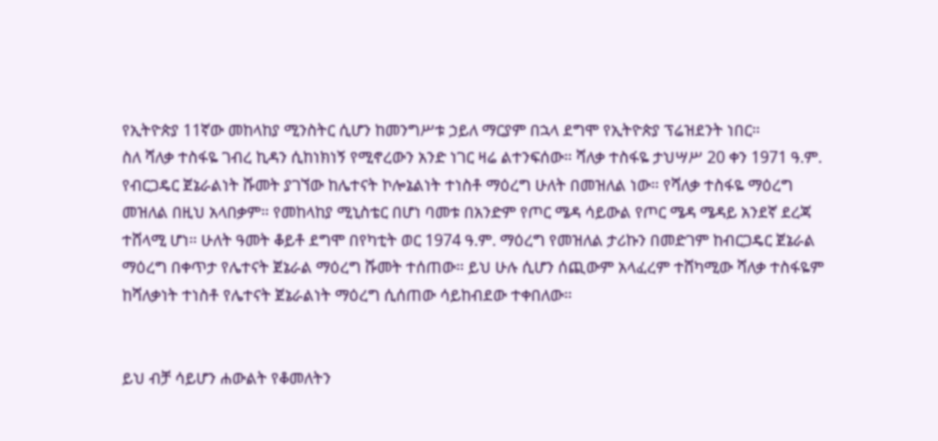የኢትዮጵያ 11ኛው መከላከያ ሚንስትር ሲሆን ከመንግሥቱ ኃይለ ማርያም በኋላ ደግሞ የኢትዮጵያ ፕሬዝደንት ነበር።
ስለ ሻለቃ ተስፋዬ ገብረ ኪዳን ሲከነክነኝ የሚኖረውን አንድ ነገር ዛሬ ልተንፍሰው። ሻለቃ ተስፋዬ ታህሣሥ 20 ቀን 1971 ዓ.ም. የብርጋዴር ጀኔራልነት ሹመት ያገኘው ከሌተናት ኮሎኔልነት ተነስቶ ማዕረግ ሁለት በመዝለል ነው። የሻለቃ ተስፋዬ ማዕረግ መዝለል በዚህ አላበቃም። የመከላከያ ሚኒስቴር በሆነ ባመቱ በአንድም የጦር ሜዳ ሳይውል የጦር ሜዳ ሜዳይ አንደኛ ደረጃ ተሸላሚ ሆነ። ሁለት ዓመት ቆይቶ ደግሞ በየካቲት ወር 1974 ዓ.ም. ማዕረግ የመዝለል ታሪኩን በመድገም ከብርጋዴር ጀኔራል ማዕረግ በቀጥታ የሌተናት ጀኔራል ማዕረግ ሹመት ተሰጠው። ይህ ሁሉ ሲሆን ሰጪውም አላፈረም ተሸካሚው ሻለቃ ተስፋዬም ከሻለቃነት ተነስቶ የሌተናት ጀኔራልነት ማዕረግ ሲሰጠው ሳይከብደው ተቀበለው።


ይህ ብቻ ሳይሆን ሐውልት የቆመለትን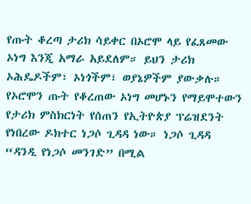የጡት ቆረጣ ታሪክ ሳይቀር በኦሮሞ ላይ የፈጸመው ኦነግ እንጂ አማራ አይደለም። ይህን ታሪክ ኦሕዴዶችም፣ ኦነጎችም፣ ወያኔዎችም ያውቃሉ። የኦሮሞን ጡት የቆረጠው ኦነግ መሆኑን የማይሞተውን የታሪክ ምስክርነት የሰጠን የኢትዮጵያ ፕሬዝደንት የነበረው ዶክተር ነጋሶ ጊዳዳ ነው። ነጋሶ ጊዳዳ “ዳንዲ የነጋሶ መንገድ” በሚል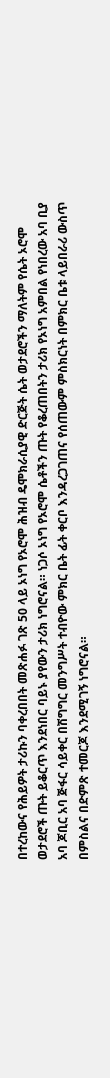በተረከውና የሕይዎት ታሪኩን ባቀረበበት መጽሐፉ ገጽ 50 ላይ ኦነግ የኦሮሞ ሕዝብ ዴሞክራሲያዊ ድርጅት ሴት ወታደሮችን ማለትም የሴት ኦሮሞ ወታደሮች ጡት ይቆርጥ እንደነበር ባይኑ ያየውን ታሪክ ነግሮናል። ነጋሶ ኦነግ የኦሮሞ ሴቶችን ጡት የቆረጠበትን ታሪክ የኦነግ አምበል የነበረው አባ ቢያ አባ ጆቢር አባ ጅፋር ሳይቀር በሽግግር መንግሥት ተብዮው ምክር ቤት ፊት ቀርቦ እንዳረጋገጠና የሰጠውም ምስክርነት በምክር ቤቱ ላይበራሪ ውስጥ በምስልና በድምጽ ተመርጆ እንደሚገኝ ነግሮናል።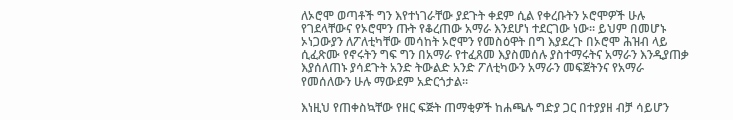ለኦሮሞ ወጣቶች ግን እየተነገራቸው ያደጉት ቀደም ሲል የቀረቡትን ኦሮሞዎች ሁሉ የገደላቸውና የኦሮሞን ጡት የቆረጠው አማራ እንደሆነ ተደርገው ነው። ይህም በመሆኑ ኦነጋውያን ለፖለቲካቸው መሳከት ኦሮሞን የመስዕዋት በግ እያደረጉ በኦሮሞ ሕዝብ ላይ ሲፈጽሙ የኖሩትን ግፍ ግን በአማራ የተፈጸመ እያስመሰሉ ያስተማሩትና አማራን እንዲያጠቃ እያሰለጠኑ ያሳደጉት አንድ ትውልድ አንድ ፖለቲካውን አማራን መፍጀትንና የአማራ የመሰለውን ሁሉ ማውደም አድርጎታል።

እነዚህ የጠቀስኳቸው የዘር ፍጅት ጠማቂዎች ከሐጫሉ ግድያ ጋር በተያያዘ ብቻ ሳይሆን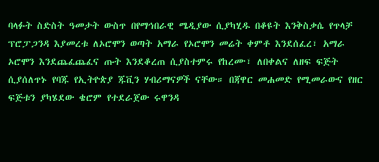ባላፉት ስድስት ዓመታት ውስጥ በየማኅበራዊ ሜዲያው ሲያካሂዱ በቆዩት እንቅስቃሴ የጥላቻ ፕሮፓጋንዳ እያመረቱ ለኦሮሞን ወጣት አማራ የኦሮሞን መሬት ቀምቶ እንደሰፈረ፣ አማራ ኦሮሞን እንደጨፈጨፈና ጡት እንደቆረጠ ሲያስተምሩ የከረሙ፣ ለበቀልና ለዘፍ ፍጅት ሲያሰለጥኑ የባጁ የኢትዮጵያ ጁቪን ሃብሪማናዎች ናቸው። በጃዋር መሐመድ የሚመራውና የዘር ፍጅቱን ያካሄደው ቄሮም የተደራጀው ሩዋንዳ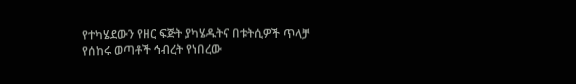የተካሄደውን የዘር ፍጅት ያካሄዱትና በቱትሲዎች ጥላቻ የሰከሩ ወጣቶች ኅብረት የነበረው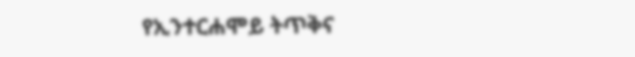የኢንተርሐሞይ ትጥቅና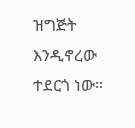ዝግጅት እንዲኖረው ተደርጎ ነው።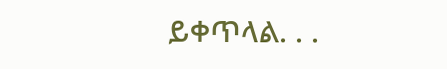ይቀጥላል. . .